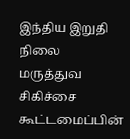இந்திய இறுதி நிலை மருத்துவ சிகிச்சை கூட்டமைப்பின்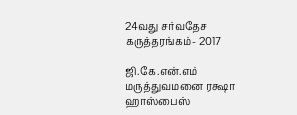24வது சர்வதேச கருத்தரங்கம்- 2017

ஜி.கே.என்.எம் மருத்துவமனை ரக்ஷா ஹாஸ்பைஸ்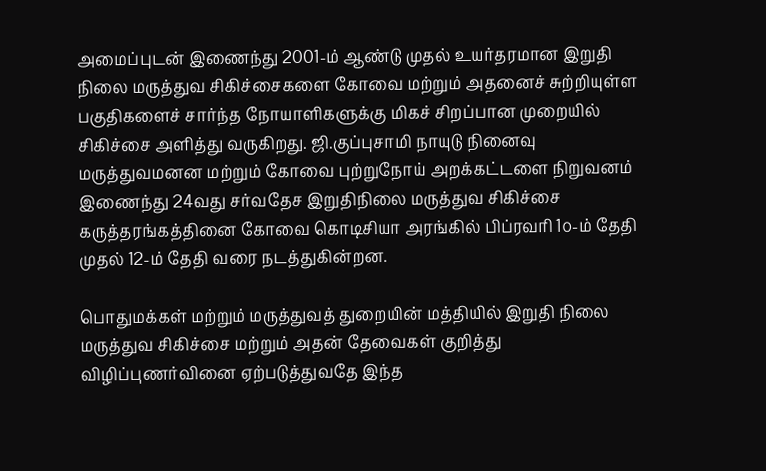அமைப்புடன் இணைந்து 2001-ம் ஆண்டு முதல் உயர்தரமான இறுதி நிலை மருத்துவ சிகிச்சைகளை கோவை மற்றும் அதனைச் சுற்றியுள்ள பகுதிகளைச் சார்ந்த நோயாளிகளுக்கு மிகச் சிறப்பான முறையில் சிகிச்சை அளித்து வருகிறது. ஜி.குப்புசாமி நாயுடு நினைவு மருத்துவமனன மற்றும் கோவை புற்றுநோய் அறக்கட்டளை நிறுவனம் இணைந்து 24வது சர்வதேச இறுதிநிலை மருத்துவ சிகிச்சை கருத்தரங்கத்தினை கோவை கொடிசியா அரங்கில் பிப்ரவரி 1௦-ம் தேதி முதல் 12-ம் தேதி வரை நடத்துகின்றன.

பொதுமக்கள் மற்றும் மருத்துவத் துறையின் மத்தியில் இறுதி நிலை மருத்துவ சிகிச்சை மற்றும் அதன் தேவைகள் குறித்து விழிப்புணர்வினை ஏற்படுத்துவதே இந்த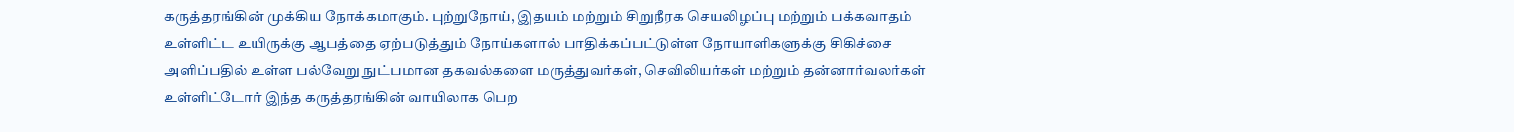கருத்தரங்கின் முக்கிய நோக்கமாகும். புற்றுநோய், இதயம் மற்றும் சிறுநீரக செயலிழப்பு மற்றும் பக்கவாதம் உள்ளிட்ட உயிருக்கு ஆபத்தை ஏற்படுத்தும் நோய்களால் பாதிக்கப்பட்டுள்ள நோயாளிகளுக்கு சிகிச்சை அளிப்பதில் உள்ள பல்வேறு நுட்பமான தகவல்களை மருத்துவர்கள், செவிலியர்கள் மற்றும் தன்னார்வலர்கள் உள்ளிட்டோர் இந்த கருத்தரங்கின் வாயிலாக பெற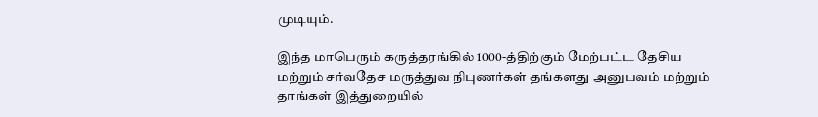முடியும்.

இந்த மாபெரும் கருத்தரங்கில் 1000-த்திற்கும் மேற்பட்ட தேசிய மற்றும் சர்வதேச மருத்துவ நிபுணர்கள் தங்களது அனுபவம் மற்றும் தாங்கள் இத்துறையில்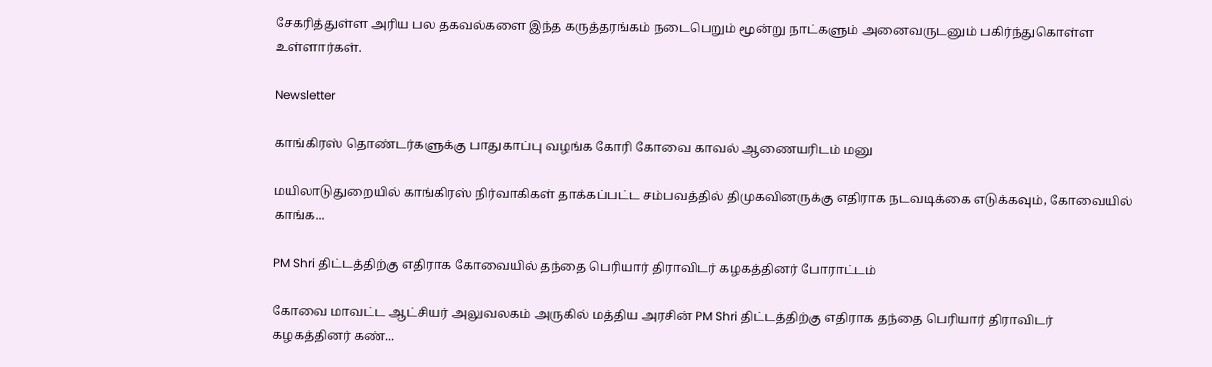சேகரித்துள்ள அரிய பல தகவல்களை இந்த கருத்தரங்கம் நடைபெறும் மூன்று நாட்களும் அனைவருடனும் பகிர்ந்துகொள்ள உள்ளார்கள்.

Newsletter

காங்கிரஸ் தொண்டர்களுக்கு பாதுகாப்பு வழங்க கோரி கோவை காவல் ஆணையரிடம் மனு

மயிலாடுதுறையில் காங்கிரஸ் நிர்வாகிகள் தாக்கப்பட்ட சம்பவத்தில் திமுகவினருக்கு எதிராக நடவடிக்கை எடுக்கவும், கோவையில் காங்க...

PM Shri திட்டத்திற்கு எதிராக கோவையில் தந்தை பெரியார் திராவிடர் கழகத்தினர் போராட்டம்

கோவை மாவட்ட ஆட்சியர் அலுவலகம் அருகில் மத்திய அரசின் PM Shri திட்டத்திற்கு எதிராக தந்தை பெரியார் திராவிடர் கழகத்தினர் கண்...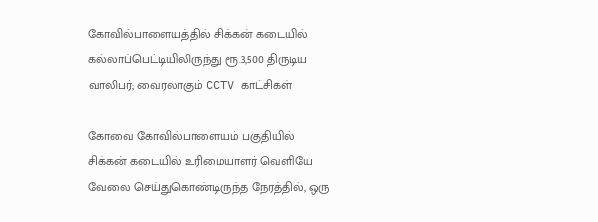கோவில்பாளையத்தில் சிக்கன் கடையில் கல்லாப்பெட்டியிலிருந்து ரூ.3,500 திருடிய வாலிபர்; வைரலாகும் CCTV காட்சிகள்

கோவை கோவில்பாளையம் பகுதியில் சிக்கன் கடையில் உரிமையாளர் வெளியே வேலை செய்துகொண்டிருந்த நேரத்தில், ஒரு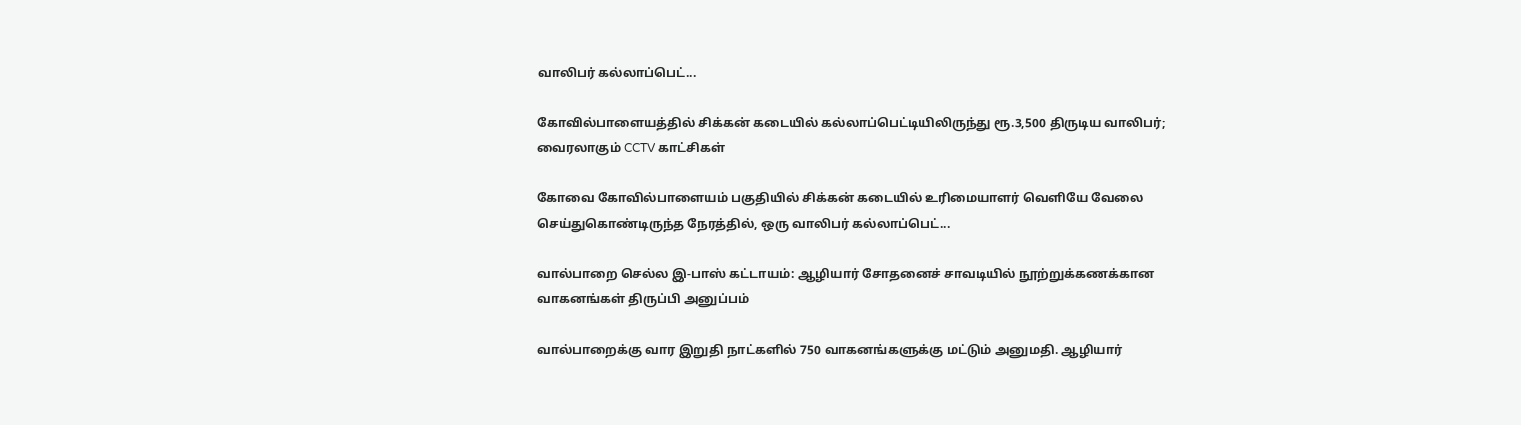வாலிபர் கல்லாப்பெட்...

கோவில்பாளையத்தில் சிக்கன் கடையில் கல்லாப்பெட்டியிலிருந்து ரூ.3,500 திருடிய வாலிபர்; வைரலாகும் CCTV காட்சிகள்

கோவை கோவில்பாளையம் பகுதியில் சிக்கன் கடையில் உரிமையாளர் வெளியே வேலை செய்துகொண்டிருந்த நேரத்தில், ஒரு வாலிபர் கல்லாப்பெட்...

வால்பாறை செல்ல இ-பாஸ் கட்டாயம்: ஆழியார் சோதனைச் சாவடியில் நூற்றுக்கணக்கான வாகனங்கள் திருப்பி அனுப்பம்

வால்பாறைக்கு வார இறுதி நாட்களில் 750 வாகனங்களுக்கு மட்டும் அனுமதி. ஆழியார்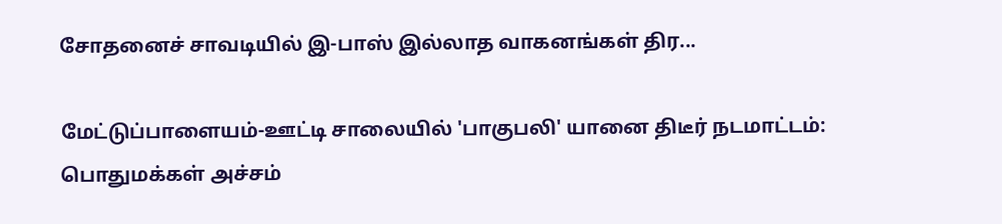சோதனைச் சாவடியில் இ-பாஸ் இல்லாத வாகனங்கள் திர...

மேட்டுப்பாளையம்-ஊட்டி சாலையில் 'பாகுபலி' யானை திடீர் நடமாட்டம்: பொதுமக்கள் அச்சம்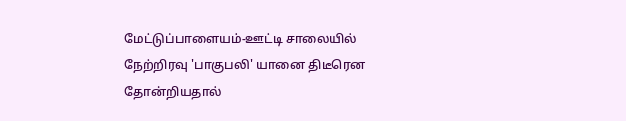மேட்டுப்பாளையம்-ஊட்டி சாலையில் நேற்றிரவு 'பாகுபலி' யானை திடீரென தோன்றியதால்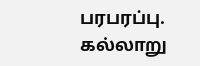பரபரப்பு. கல்லாறு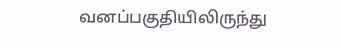வனப்பகுதியிலிருந்து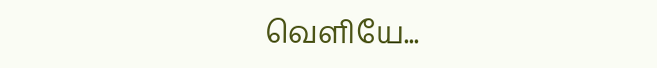வெளியே...